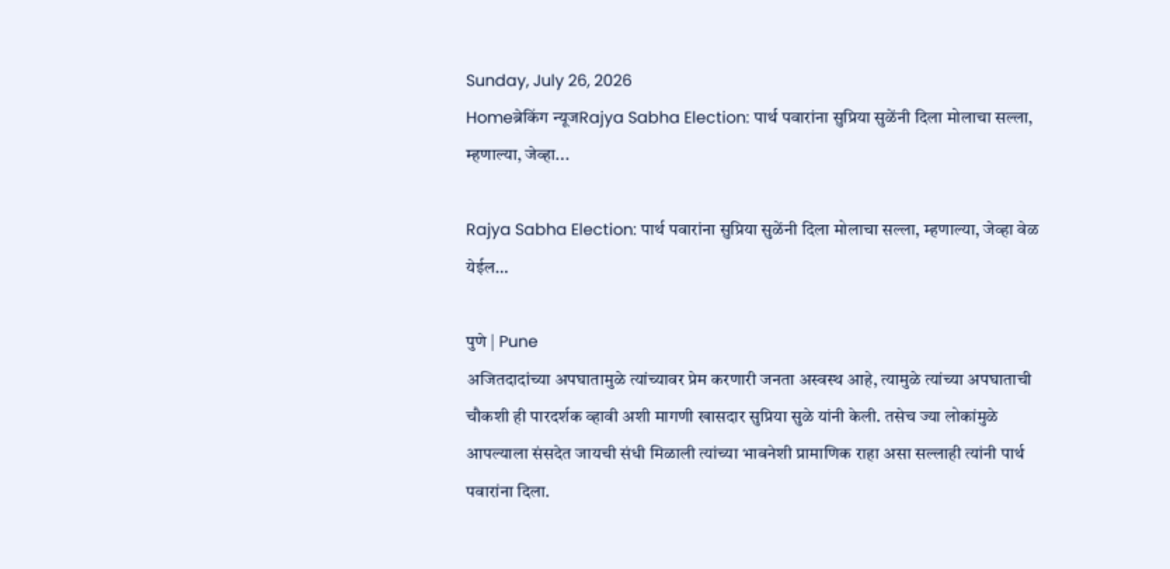Sunday, July 26, 2026
Homeब्रेकिंग न्यूजRajya Sabha Election: पार्थ पवारांना सुप्रिया सुळेंनी दिला मोलाचा सल्ला, म्हणाल्या, जेव्हा...

Rajya Sabha Election: पार्थ पवारांना सुप्रिया सुळेंनी दिला मोलाचा सल्ला, म्हणाल्या, जेव्हा वेळ येईल…

पुणे | Pune
अजितदादांच्या अपघातामुळे त्यांच्यावर प्रेम करणारी जनता अस्वस्थ आहे, त्यामुळे त्यांच्या अपघाताची चौकशी ही पारदर्शक व्हावी अशी मागणी खासदार सुप्रिया सुळे यांनी केली. तसेच ज्या लोकांमुळे आपल्याला संसदेत जायची संधी मिळाली त्यांच्या भावनेशी प्रामाणिक राहा असा सल्लाही त्यांनी पार्थ पवारांना दिला.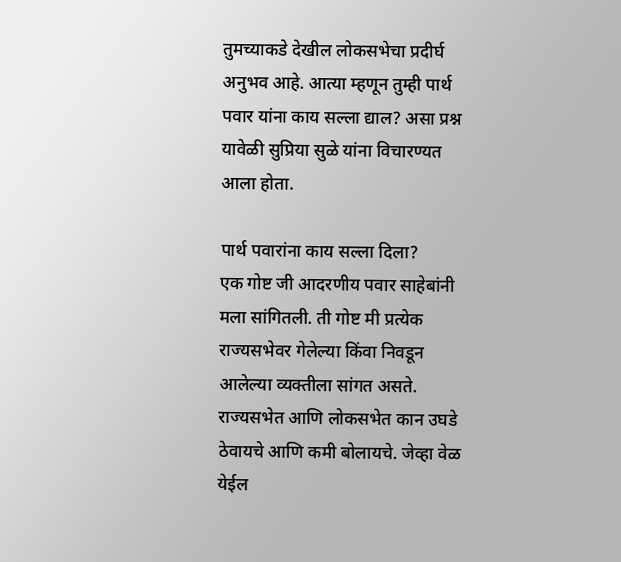तुमच्याकडे देखील लोकसभेचा प्रदीर्घ अनुभव आहे. आत्या म्हणून तुम्ही पार्थ पवार यांना काय सल्ला द्याल? असा प्रश्न यावेळी सुप्रिया सुळे यांना विचारण्यत आला होता.

पार्थ पवारांना काय सल्ला दिला?
एक गोष्ट जी आदरणीय पवार साहेबांनी मला सांगितली. ती गोष्ट मी प्रत्येक राज्यसभेवर गेलेल्या किंवा निवडून आलेल्या व्यक्तीला सांगत असते. राज्यसभेत आणि लोकसभेत कान उघडे ठेवायचे आणि कमी बोलायचे. जेव्हा वेळ येईल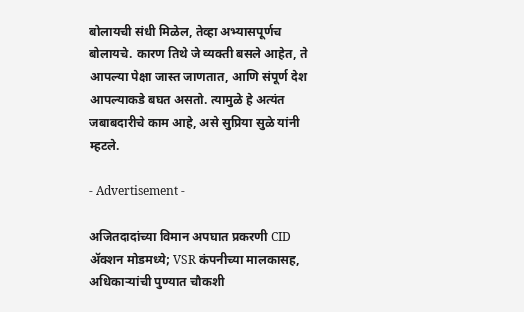बोलायची संधी मिळेल, तेव्हा अभ्यासपूर्णच बोलायचे. कारण तिथे जे व्यक्ती बसले आहेत, ते आपल्या पेक्षा जास्त जाणतात, आणि संपूर्ण देश आपल्याकडे बघत असतो. त्यामुळे हे अत्यंत जबाबदारीचे काम आहे, असे सुप्रिया सुळे यांनी म्हटले.

- Advertisement -

अजितदादांच्या विमान अपघात प्रकरणी CID ॲक्शन मोडमध्ये; VSR कंपनीच्या मालकासह, अधिकाऱ्यांची पुण्यात चौकशी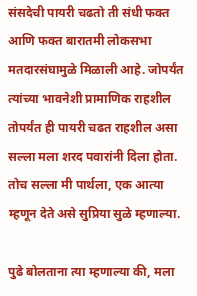संसदेची पायरी चढतो ती संधी फक्त आणि फक्त बारातमी लोकसभा मतदारसंघामुळे मिळाली आहे. जोपर्यंत त्यांच्या भावनेशी प्रामाणिक राहशील तोपर्यंत ही पायरी चढत राहशील असा सल्ला मला शरद पवारांनी दिला होता. तोच सल्ला मी पार्थला, एक आत्या म्हणून देते असे सुप्रिया सुळे म्हणाल्या.

पुढे बोलताना त्या म्हणाल्या की, मला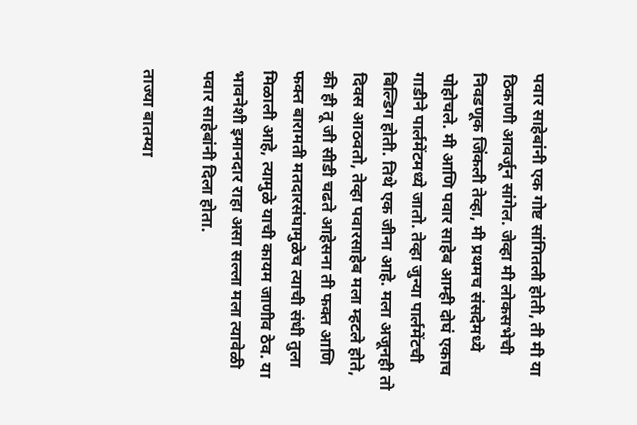पवार साहेबांनी एक गोष्ट सांगितली होती, ती मी या ठिकाणी आवर्जून सांगेल. जेव्हा मी लोकसभेची निवडणूक जिंकली तेव्हा, मी प्रथमच संसदेमध्ये पोहोचले. मी आणि पवार साहेब आम्ही दोघं एकाच गाडीने पार्लमेंटमध्ये जातो. तेव्हा जुन्या पार्लमेंटची बिल्डिग होती. तिथे एक जीना आहे. मला अजूनही तो दिवस आठवतो, तेव्हा पवारसाहेब मला म्हटले होते, की ही तू जी सीडी चढते आहेसना ती फक्त आणि फक्त बारामती मतदारसंघामुळेच त्याची संधी तुला मिळाली आहे, त्यामुळे याची कायम जाणीव ठेव. या भावनेशी इमानदार राहा असा सल्ला मला त्यावेळी पवार साहेबांनी दिला होता.

ताज्या बातम्या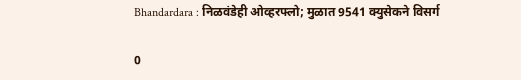Bhandardara : निळवंडेही ओव्हरफ्लो; मुळात 9541 क्युसेकने विसर्ग

0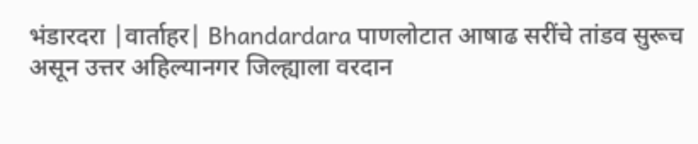भंडारदरा |वार्ताहर| Bhandardara पाणलोटात आषाढ सरींचे तांडव सुरूच असून उत्तर अहिल्यानगर जिल्ह्याला वरदान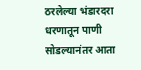ठरलेल्या भंडारदरा धरणातून पाणी सोडल्यानंतर आता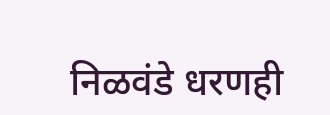निळवंडे धरणही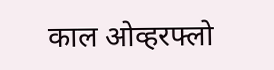काल ओव्हरफ्लो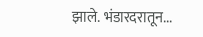झाले. भंडारदरातून...